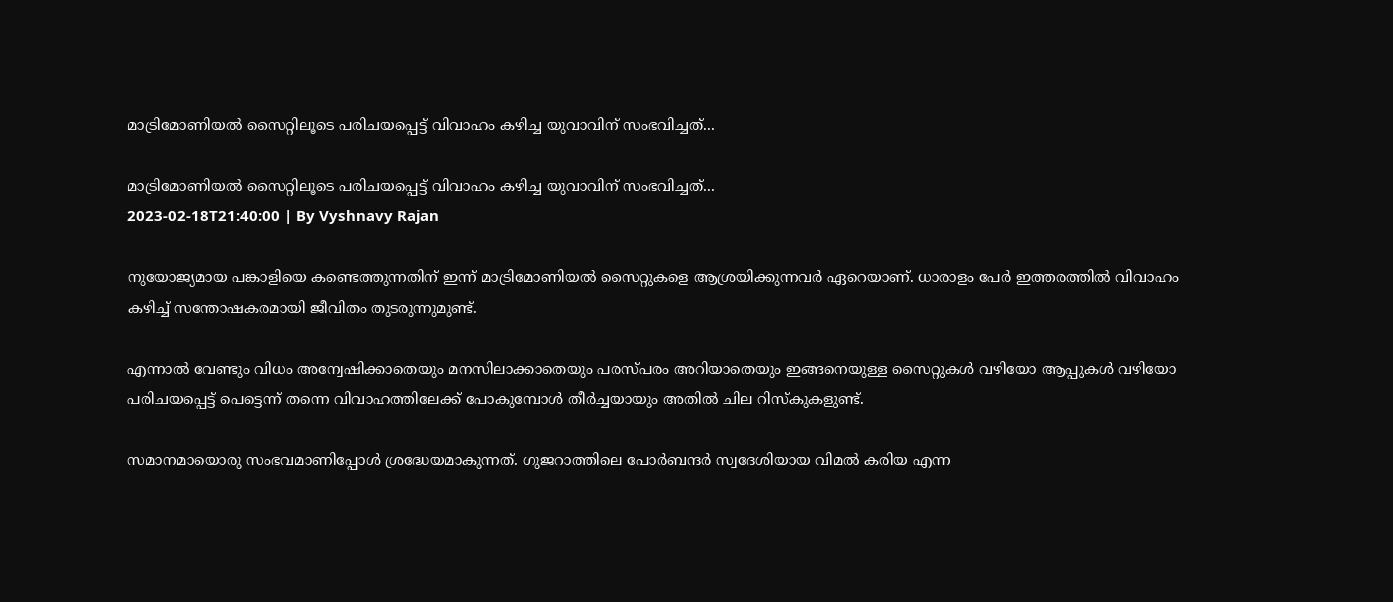മാട്രിമോണിയല്‍ സൈറ്റിലൂടെ പരിചയപ്പെട്ട് വിവാഹം കഴിച്ച യുവാവിന് സംഭവിച്ചത്...

മാട്രിമോണിയല്‍ സൈറ്റിലൂടെ പരിചയപ്പെട്ട് വിവാഹം കഴിച്ച യുവാവിന് സംഭവിച്ചത്...
2023-02-18T21:40:00 | By Vyshnavy Rajan

നുയോജ്യമായ പങ്കാളിയെ കണ്ടെത്തുന്നതിന് ഇന്ന് മാട്രിമോണിയല്‍ സൈറ്റുകളെ ആശ്രയിക്കുന്നവര്‍ ഏറെയാണ്. ധാരാളം പേര്‍ ഇത്തരത്തില്‍ വിവാഹം കഴിച്ച് സന്തോഷകരമായി ജീവിതം തുടരുന്നുമുണ്ട്.

എന്നാല്‍ വേണ്ടും വിധം അന്വേഷിക്കാതെയും മനസിലാക്കാതെയും പരസ്പരം അറിയാതെയും ഇങ്ങനെയുള്ള സൈറ്റുകള്‍ വഴിയോ ആപ്പുകള്‍ വഴിയോ പരിചയപ്പെട്ട് പെട്ടെന്ന് തന്നെ വിവാഹത്തിലേക്ക് പോകുമ്പോള്‍ തീര്‍ച്ചയായും അതില്‍ ചില റിസ്കുകളുണ്ട്.

സമാനമായൊരു സംഭവമാണിപ്പോള്‍ ശ്രദ്ധേയമാകുന്നത്. ഗുജറാത്തിലെ പോര്‍ബന്ദര്‍ സ്വദേശിയായ വിമല്‍ കരിയ എന്ന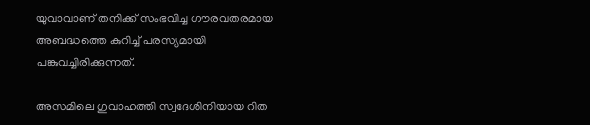യുവാവാണ് തനിക്ക് സംഭവിച്ച ഗൗരവതരമായ അബദ്ധത്തെ കുറിച്ച് പരസ്യമായി പങ്കുവച്ചിരിക്കുന്നത്.

അസമിലെ ഗുവാഹത്തി സ്വദേശിനിയായ റിത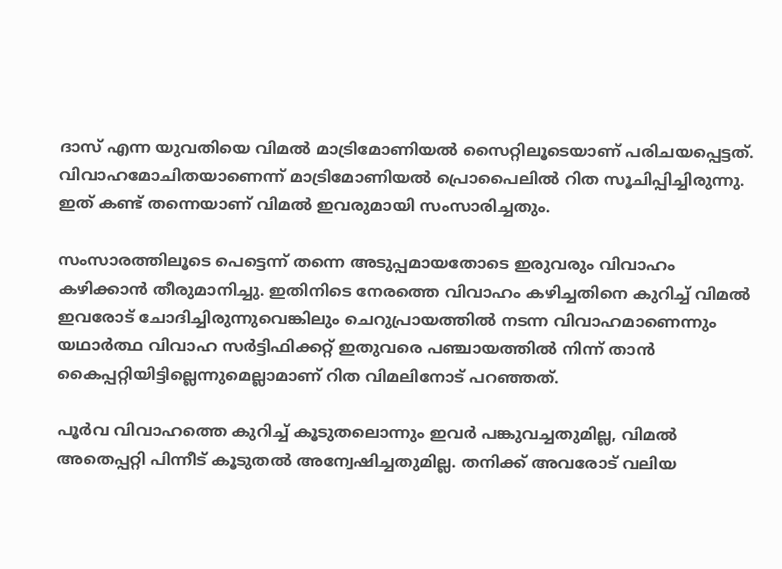ദാസ് എന്ന യുവതിയെ വിമല്‍ മാട്രിമോണിയല്‍ സൈറ്റിലൂടെയാണ് പരിചയപ്പെട്ടത്. വിവാഹമോചിതയാണെന്ന് മാട്രിമോണിയല്‍ പ്രൊപൈലില്‍ റിത സൂചിപ്പിച്ചിരുന്നു. ഇത് കണ്ട് തന്നെയാണ് വിമല്‍ ഇവരുമായി സംസാരിച്ചതും.

സംസാരത്തിലൂടെ പെട്ടെന്ന് തന്നെ അടുപ്പമായതോടെ ഇരുവരും വിവാഹം കഴിക്കാൻ തീരുമാനിച്ചു. ഇതിനിടെ നേരത്തെ വിവാഹം കഴിച്ചതിനെ കുറിച്ച് വിമല്‍ ഇവരോട് ചോദിച്ചിരുന്നുവെങ്കിലും ചെറുപ്രായത്തില്‍ നടന്ന വിവാഹമാണെന്നും യഥാര്‍ത്ഥ വിവാഹ സര്‍ട്ടിഫിക്കറ്റ് ഇതുവരെ പഞ്ചായത്തില്‍ നിന്ന് താൻ കൈപ്പറ്റിയിട്ടില്ലെന്നുമെല്ലാമാണ് റിത വിമലിനോട് പറഞ്ഞത്.

പൂര്‍വ വിവാഹത്തെ കുറിച്ച് കൂടുതലൊന്നും ഇവര്‍ പങ്കുവച്ചതുമില്ല, വിമല്‍ അതെപ്പറ്റി പിന്നീട് കൂടുതല്‍ അന്വേഷിച്ചതുമില്ല. തനിക്ക് അവരോട് വലിയ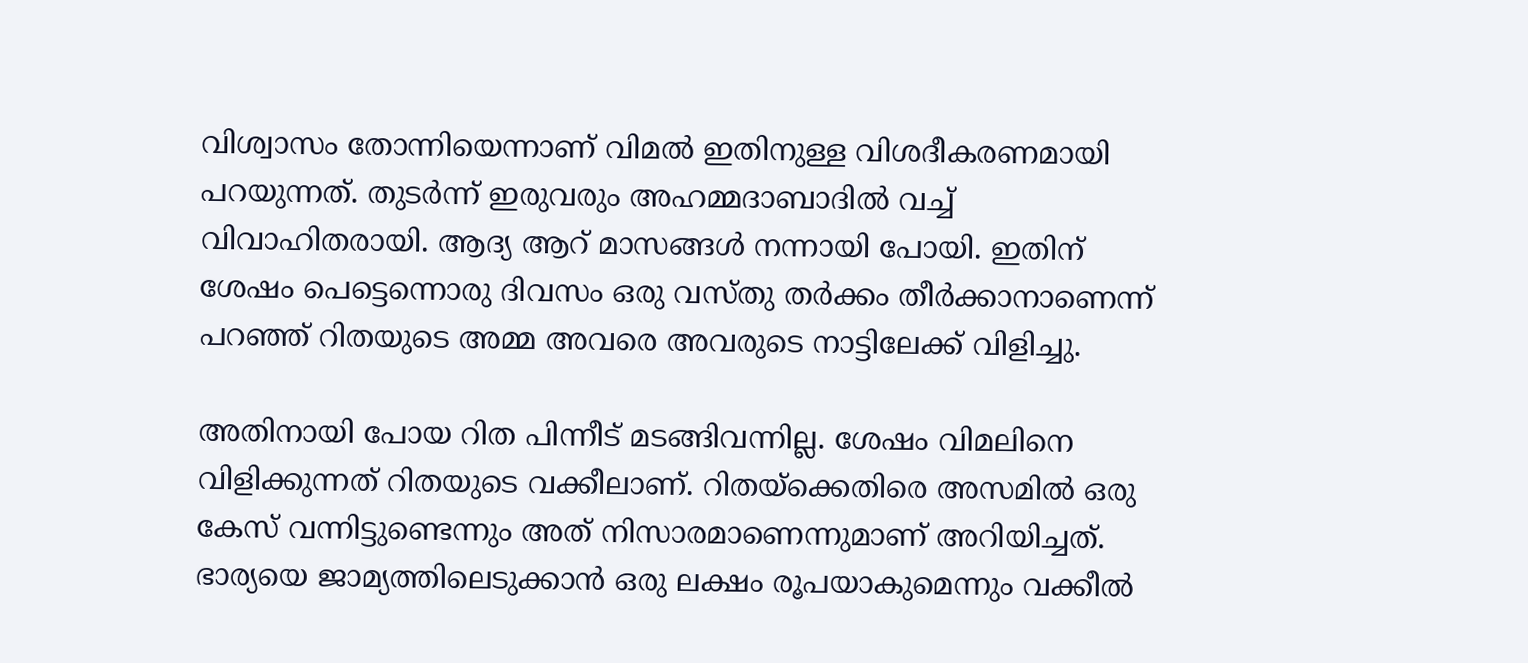വിശ്വാസം തോന്നിയെന്നാണ് വിമല്‍ ഇതിനുള്ള വിശദീകരണമായി പറയുന്നത്. തുടര്‍ന്ന് ഇരുവരും അഹമ്മദാബാദില്‍ വച്ച് വിവാഹിതരായി. ആദ്യ ആറ് മാസങ്ങള്‍ നന്നായി പോയി. ഇതിന് ശേഷം പെട്ടെന്നൊരു ദിവസം ഒരു വസ്തു തര്‍ക്കം തീര്‍ക്കാനാണെന്ന് പറഞ്ഞ് റിതയുടെ അമ്മ അവരെ അവരുടെ നാട്ടിലേക്ക് വിളിച്ചു.

അതിനായി പോയ റിത പിന്നീട് മടങ്ങിവന്നില്ല. ശേഷം വിമലിനെ വിളിക്കുന്നത് റിതയുടെ വക്കീലാണ്. റിതയ്ക്കെതിരെ അസമില്‍ ഒരു കേസ് വന്നിട്ടുണ്ടെന്നും അത് നിസാരമാണെന്നുമാണ് അറിയിച്ചത്. ഭാര്യയെ ജാമ്യത്തിലെടുക്കാൻ ഒരു ലക്ഷം രൂപയാകുമെന്നും വക്കീല്‍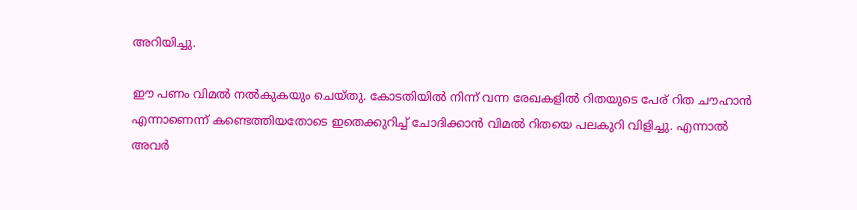അറിയിച്ചു.

ഈ പണം വിമല്‍ നല്‍കുകയും ചെയ്തു. കോടതിയില്‍ നിന്ന് വന്ന രേഖകളില്‍ റിതയുടെ പേര് റിത ചൗഹാൻ എന്നാണെന്ന് കണ്ടെത്തിയതോടെ ഇതെക്കുറിച്ച് ചോദിക്കാൻ വിമല്‍ റിതയെ പലകുറി വിളിച്ചു. എന്നാല്‍ അവര്‍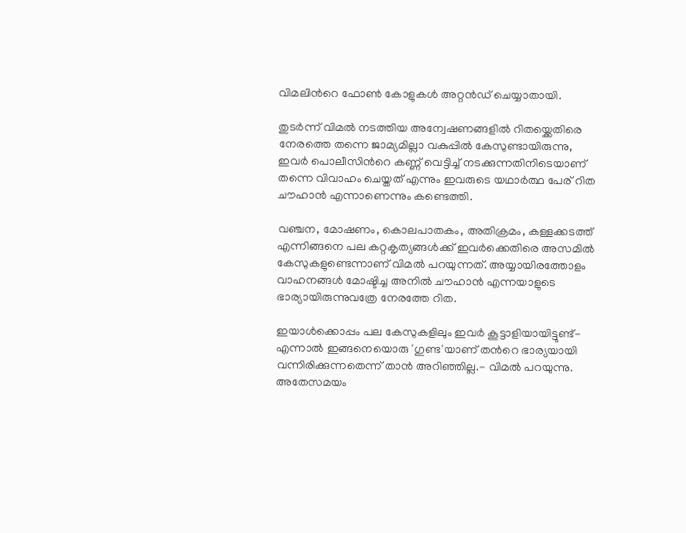വിമലിന്‍റെ ഫോണ്‍ കോളുകള്‍ അറ്റൻഡ് ചെയ്യാതായി.

തുടര്‍ന്ന് വിമല്‍ നടത്തിയ അന്വേഷണങ്ങളില്‍ റിതയ്ക്കെതിരെ നേരത്തെ തന്നെ ജാമ്യമില്ലാ വകുപ്പില്‍ കേസുണ്ടായിരുന്നു, ഇവര്‍ പൊലീസിന്‍റെ കണ്ണ് വെട്ടിച്ച് നടക്കുന്നതിനിടെയാണ് തന്നെ വിവാഹം ചെയ്തത് എന്നും ഇവരുടെ യഥാര്‍ത്ഥ പേര് റിത ചൗഹാൻ എന്നാണെന്നും കണ്ടെത്തി.

വഞ്ചന, മോഷണം, കൊലപാതകം, അതിക്രമം, കള്ളക്കടത്ത് എന്നിങ്ങനെ പല കറ്റകൃത്യങ്ങള്‍ക്ക് ഇവര്‍ക്കെതിരെ അസമില്‍ കേസുകളുണ്ടെന്നാണ് വിമല്‍ പറയുന്നത്. അയ്യായിരത്തോളം വാഹനങ്ങള്‍ മോഷ്ടിച്ച അനില്‍ ചൗഹാൻ എന്നയാളുടെ ഭാര്യായിരുന്നുവത്രേ നേരത്തേ റിത.

ഇയാള്‍ക്കൊപ്പം പല കേസുകളിലും ഇവര്‍ കൂട്ടാളിയായിട്ടുണ്ട്- എന്നാല്‍ ഇങ്ങനെയൊരു 'ഗുണ്ട'യാണ് തന്‍റെ ഭാര്യയായി വന്നിരിക്കുന്നതെന്ന് താൻ അറിഞ്ഞില്ല.- വിമല്‍ പറയുന്നു. അതേസമയം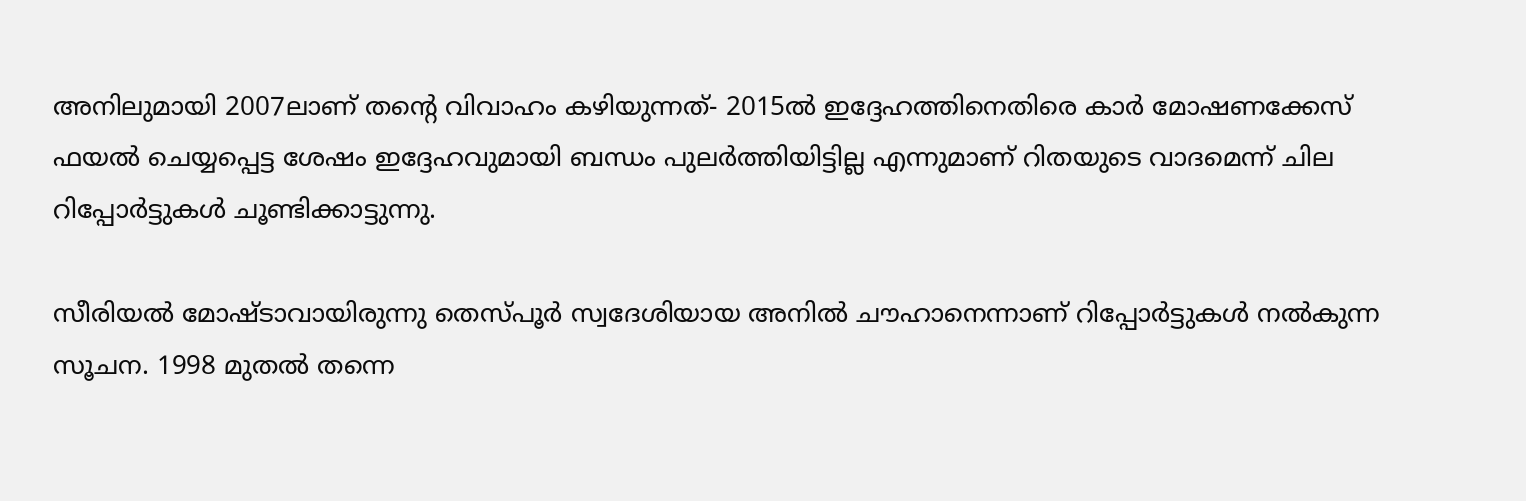അനിലുമായി 2007ലാണ് തന്‍റെ വിവാഹം കഴിയുന്നത്- 2015ല്‍ ഇദ്ദേഹത്തിനെതിരെ കാര്‍ മോഷണക്കേസ് ഫയല്‍ ചെയ്യപ്പെട്ട ശേഷം ഇദ്ദേഹവുമായി ബന്ധം പുലര്‍ത്തിയിട്ടില്ല എന്നുമാണ് റിതയുടെ വാദമെന്ന് ചില റിപ്പോര്‍ട്ടുകള്‍ ചൂണ്ടിക്കാട്ടുന്നു.

സീരിയല്‍ മോഷ്ടാവായിരുന്നു തെസ്പൂര്‍ സ്വദേശിയായ അനില്‍ ചൗഹാനെന്നാണ് റിപ്പോര്‍ട്ടുകള്‍ നല്‍കുന്ന സൂചന. 1998 മുതല്‍ തന്നെ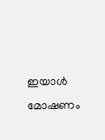ഇയാള്‍ മോഷണം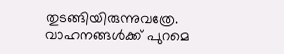തുടങ്ങിയിരുന്നുവത്രേ. വാഹനങ്ങള്‍ക്ക് പുറമെ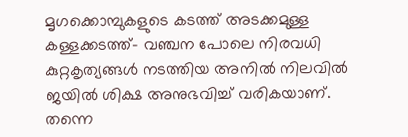മൃഗക്കൊമ്പുകളുടെ കടത്ത് അടക്കമുള്ള കള്ളക്കടത്ത്- വഞ്ചന പോലെ നിരവധി കുറ്റകൃത്യങ്ങള്‍ നടത്തിയ അനില്‍ നിലവില്‍ ജയില്‍ ശിക്ഷ അനുഭവിച്ച് വരികയാണ്. തന്നെ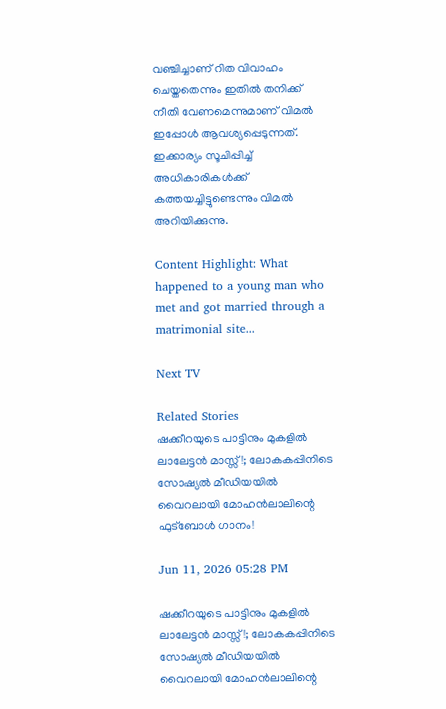വഞ്ചിച്ചാണ് റിത വിവാഹം ചെയ്തതെന്നും ഇതില്‍ തനിക്ക് നീതി വേണമെന്നുമാണ് വിമല്‍ ഇപ്പോള്‍ ആവശ്യപ്പെടുന്നത്. ഇക്കാര്യം സൂചിപ്പിച്ച് അധികാരികള്‍ക്ക് കത്തയച്ചിട്ടുണ്ടെന്നും വിമല്‍ അറിയിക്കുന്നു.

Content Highlight: What happened to a young man who met and got married through a matrimonial site...

Next TV

Related Stories
ഷക്കീറയുടെ പാട്ടിനും മുകളിൽ ലാലേട്ടൻ മാസ്സ്!; ലോകകപ്പിനിടെ സോഷ്യൽ മീഡിയയിൽ വൈറലായി മോഹൻലാലിന്റെ ഫുട്ബോൾ ഗാനം!

Jun 11, 2026 05:28 PM

ഷക്കീറയുടെ പാട്ടിനും മുകളിൽ ലാലേട്ടൻ മാസ്സ്!; ലോകകപ്പിനിടെ സോഷ്യൽ മീഡിയയിൽ വൈറലായി മോഹൻലാലിന്റെ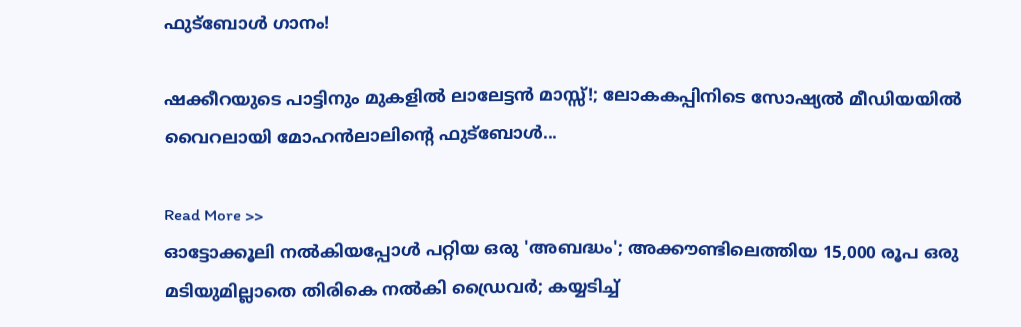ഫുട്ബോൾ ഗാനം!

ഷക്കീറയുടെ പാട്ടിനും മുകളിൽ ലാലേട്ടൻ മാസ്സ്!; ലോകകപ്പിനിടെ സോഷ്യൽ മീഡിയയിൽ വൈറലായി മോഹൻലാലിന്റെ ഫുട്ബോൾ...

Read More >>
ഓട്ടോക്കൂലി നൽകിയപ്പോൾ പറ്റിയ ഒരു 'അബദ്ധം'; അക്കൗണ്ടിലെത്തിയ 15,000 രൂപ ഒരു മടിയുമില്ലാതെ തിരികെ നൽകി ഡ്രൈവർ; കയ്യടിച്ച്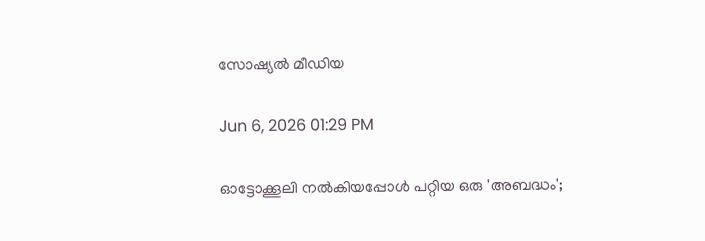സോഷ്യൽ മീഡിയ

Jun 6, 2026 01:29 PM

ഓട്ടോക്കൂലി നൽകിയപ്പോൾ പറ്റിയ ഒരു 'അബദ്ധം';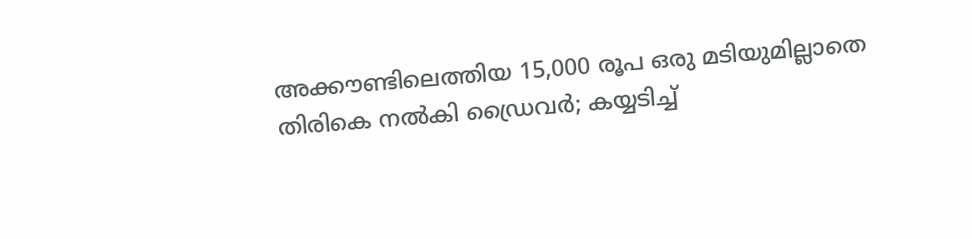അക്കൗണ്ടിലെത്തിയ 15,000 രൂപ ഒരു മടിയുമില്ലാതെ തിരികെ നൽകി ഡ്രൈവർ; കയ്യടിച്ച്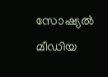സോഷ്യൽ മീഡിയ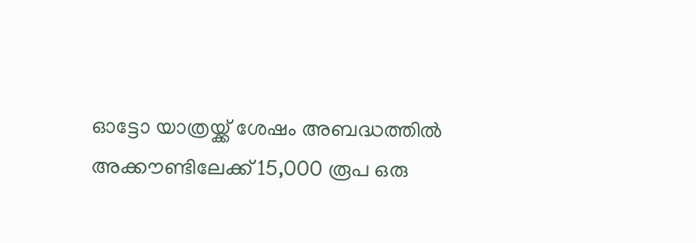ഓട്ടോ യാത്രയ്ക്ക് ശേഷം അബദ്ധത്തിൽ അക്കൗണ്ടിലേക്ക് 15,000 രൂപ ഒരു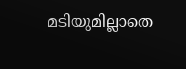മടിയുമില്ലാതെ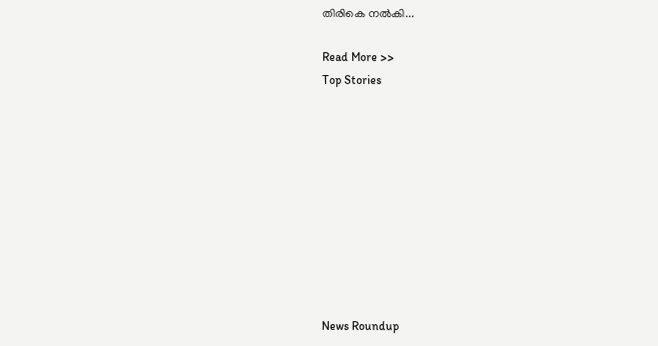തിരികെ നൽകി...

Read More >>
Top Stories










News Roundup